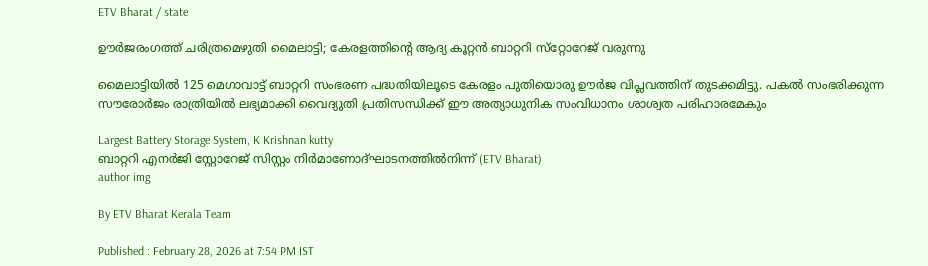ETV Bharat / state

ഊർജരംഗത്ത് ചരിത്രമെഴുതി മൈലാട്ടി; കേരളത്തിൻ്റെ ആദ്യ കൂറ്റൻ ബാറ്ററി സ്‌റ്റോറേജ് വരുന്നു

മൈലാട്ടിയിൽ 125 മെഗാവാട്ട് ബാറ്ററി സംഭരണ പദ്ധതിയിലൂടെ കേരളം പുതിയൊരു ഊർജ വിപ്ലവത്തിന് തുടക്കമിട്ടു. പകൽ സംഭരിക്കുന്ന സൗരോർജം രാത്രിയിൽ ലഭ്യമാക്കി വൈദ്യുതി പ്രതിസന്ധിക്ക് ഈ അത്യാധുനിക സംവിധാനം ശാശ്വത പരിഹാരമേകും

Largest Battery Storage System, K Krishnan kutty
ബാറ്ററി എനർജി സ്റ്റോറേജ് സിസ്റ്റം നിര്‍മാണോദ്ഘാടനത്തില്‍നിന്ന് (ETV Bharat)
author img

By ETV Bharat Kerala Team

Published : February 28, 2026 at 7:54 PM IST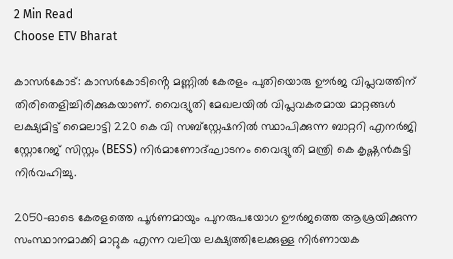2 Min Read
Choose ETV Bharat

കാസർകോട്: കാസർകോടിൻ്റെ മണ്ണിൽ കേരളം പുതിയൊരു ഊർജ വിപ്ലവത്തിന് തിരിതെളിച്ചിരിക്കുകയാണ്. വൈദ്യുതി മേഖലയിൽ വിപ്ലവകരമായ മാറ്റങ്ങൾ ലക്ഷ്യമിട്ട് മൈലാട്ടി 220 കെ വി സബ്സ്റ്റേഷനിൽ സ്ഥാപിക്കുന്ന ബാറ്ററി എനർജി സ്റ്റോറേജ് സിസ്റ്റം (BESS) നിർമാണോദ്ഘാടനം വൈദ്യുതി മന്ത്രി കെ കൃഷ്ണൻകുട്ടി നിർവഹിച്ചു.

2050-ഓടെ കേരളത്തെ പൂർണമായും പുനരുപയോഗ ഊർജത്തെ ആശ്രയിക്കുന്ന സംസ്ഥാനമാക്കി മാറ്റുക എന്ന വലിയ ലക്ഷ്യത്തിലേക്കുള്ള നിർണായക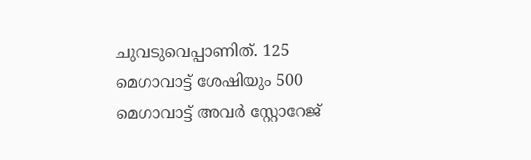ചുവടുവെപ്പാണിത്. 125 മെഗാവാട്ട് ശേഷിയും 500 മെഗാവാട്ട് അവർ സ്റ്റോറേജ്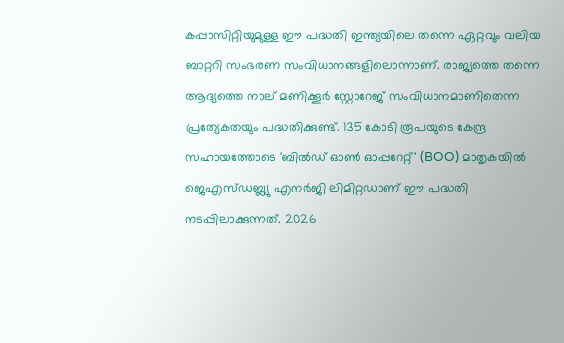കപ്പാസിറ്റിയുമുള്ള ഈ പദ്ധതി ഇന്ത്യയിലെ തന്നെ ഏറ്റവും വലിയ ബാറ്ററി സംഭരണ സംവിധാനങ്ങളിലൊന്നാണ്. രാജ്യത്തെ തന്നെ ആദ്യത്തെ നാല് മണിക്കൂര്‍ സ്റ്റോറേജ് സംവിധാനമാണിതെന്ന പ്രത്യേകതയും പദ്ധതിക്കുണ്ട്. 135 കോടി രൂപയുടെ കേന്ദ്ര സഹായത്തോടെ 'ബില്‍ഡ് ഓണ്‍ ഓപ്പറേറ്റ്' (BOO) മാതൃകയില്‍ ജെഎസ്‌ഡബ്ല്യു എനര്‍ജി ലിമിറ്റഡാണ് ഈ പദ്ധതി നടപ്പിലാക്കുന്നത്. 2026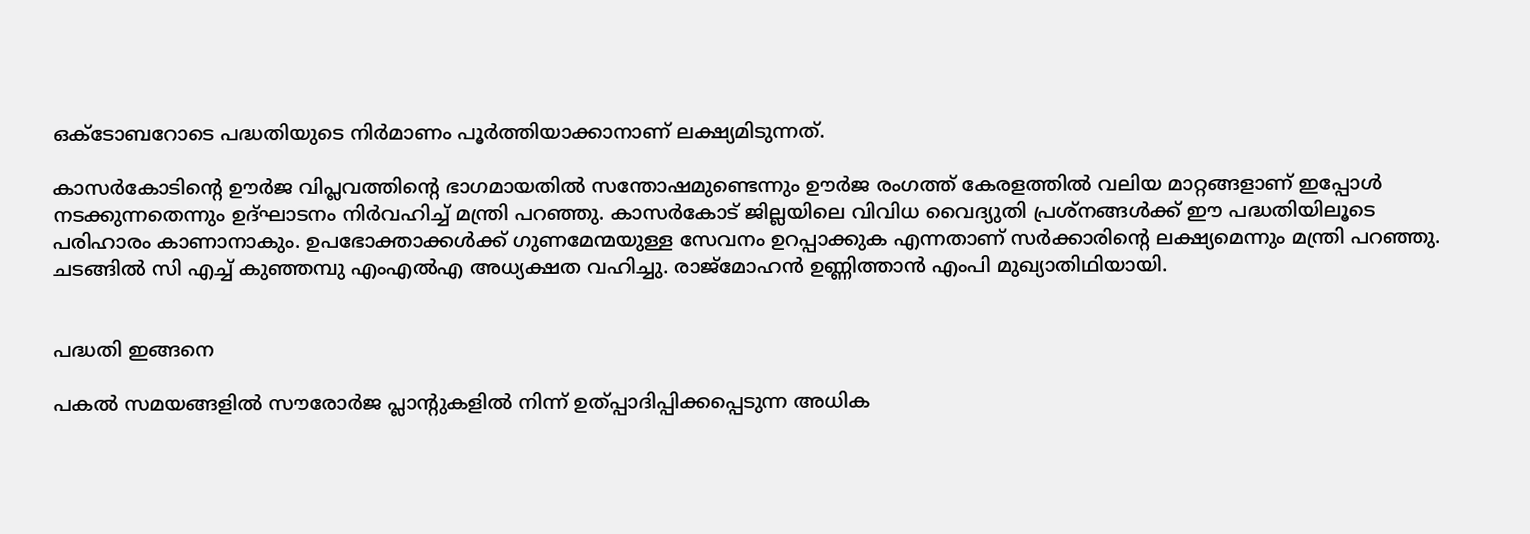ഒക്ടോബറോടെ പദ്ധതിയുടെ നിര്‍മാണം പൂര്‍ത്തിയാക്കാനാണ് ലക്ഷ്യമിടുന്നത്.

കാസര്‍കോടിൻ്റെ ഊര്‍ജ വിപ്ലവത്തിൻ്റെ ഭാഗമായതില്‍ സന്തോഷമുണ്ടെന്നും ഊര്‍ജ രംഗത്ത് കേരളത്തില്‍ വലിയ മാറ്റങ്ങളാണ് ഇപ്പോള്‍ നടക്കുന്നതെന്നും ഉദ്ഘാടനം നിര്‍വഹിച്ച് മന്ത്രി പറഞ്ഞു. കാസര്‍കോട് ജില്ലയിലെ വിവിധ വൈദ്യുതി പ്രശ്‌നങ്ങള്‍ക്ക് ഈ പദ്ധതിയിലൂടെ പരിഹാരം കാണാനാകും. ഉപഭോക്താക്കള്‍ക്ക് ഗുണമേന്മയുള്ള സേവനം ഉറപ്പാക്കുക എന്നതാണ് സര്‍ക്കാരിൻ്റെ ലക്ഷ്യമെന്നും മന്ത്രി പറഞ്ഞു. ചടങ്ങില്‍ സി എച്ച് കുഞ്ഞമ്പു എംഎല്‍എ അധ്യക്ഷത വഹിച്ചു. രാജ്‌മോഹന്‍ ഉണ്ണിത്താന്‍ എംപി മുഖ്യാതിഥിയായി.


പദ്ധതി ഇങ്ങനെ

പകല്‍ സമയങ്ങളില്‍ സൗരോര്‍ജ പ്ലാൻ്റുകളില്‍ നിന്ന് ഉത്പ്പാദിപ്പിക്കപ്പെടുന്ന അധിക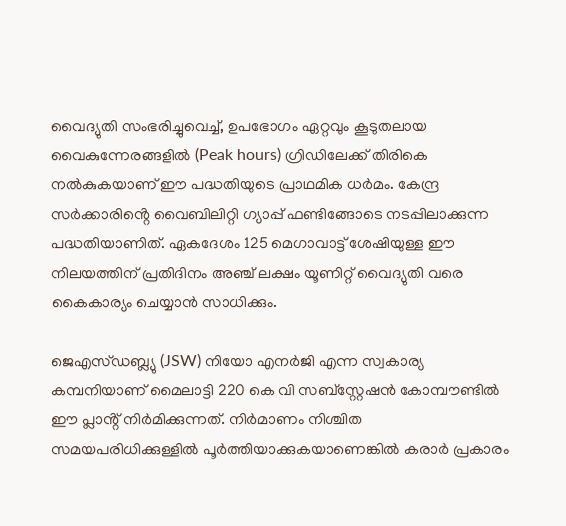വൈദ്യുതി സംഭരിച്ചുവെച്ച്, ഉപഭോഗം ഏറ്റവും കൂടുതലായ വൈകുന്നേരങ്ങളില്‍ (Peak hours) ഗ്രിഡിലേക്ക് തിരികെ നല്‍കുകയാണ് ഈ പദ്ധതിയുടെ പ്രാഥമിക ധര്‍മം. കേന്ദ്ര സര്‍ക്കാരിൻ്റെ വൈബിലിറ്റി ഗ്യാപ്പ് ഫണ്ടിങ്ങോടെ നടപ്പിലാക്കുന്ന പദ്ധതിയാണിത്. ഏകദേശം 125 മെഗാവാട്ട് ശേഷിയുള്ള ഈ നിലയത്തിന് പ്രതിദിനം അഞ്ച് ലക്ഷം യൂണിറ്റ് വൈദ്യുതി വരെ കൈകാര്യം ചെയ്യാന്‍ സാധിക്കും.

ജെഎസ്‌ഡബ്ല്യു (JSW) നിയോ എനര്‍ജി എന്ന സ്വകാര്യ കമ്പനിയാണ് മൈലാട്ടി 220 കെ വി സബ്സ്റ്റേഷന്‍ കോമ്പൗണ്ടില്‍ ഈ പ്ലാൻ്റ് നിര്‍മിക്കുന്നത്. നിര്‍മാണം നിശ്ചിത സമയപരിധിക്കുള്ളില്‍ പൂര്‍ത്തിയാക്കുകയാണെങ്കില്‍ കരാര്‍ പ്രകാരം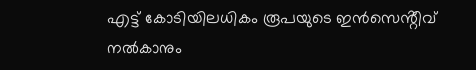എട്ട് കോടിയിലധികം രൂപയുടെ ഇന്‍സെൻ്റീവ് നല്‍കാനും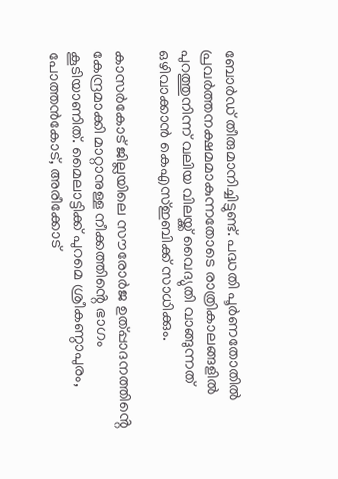ബോര്‍ഡ് തീരുമാനിച്ചിട്ടുണ്ട്. പദ്ധതി പൂര്‍ണതോതില്‍ പ്രവര്‍ത്തനക്ഷമമാകുന്നതോടെ രാത്രികാലങ്ങളില്‍ പുറത്തുനിന്ന് വലിയ വിലയ്ക്ക് വൈദ്യുതി വാങ്ങുന്നത് ഒഴിവാക്കാന്‍ കെഎസ്ഇബിക്ക് സാധിക്കും.

കാസര്‍കോട് ജില്ലയിലെ സൗരോര്‍ജ ഉത്പ്പാദനത്തിൻ്റെ കേന്ദ്രമാക്കി മാറ്റാനുള്ള നീക്കത്തിൻ്റെ ഭാഗം കൂടിയാണിത്. മൈലാട്ടിക്ക് പുറമെ ശ്രീകണ്ഠാപുരം, പോത്തന്‍കോട്, അരീക്കോട്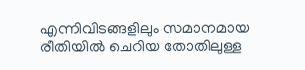എന്നിവിടങ്ങളിലും സമാനമായ രീതിയില്‍ ചെറിയ തോതിലുള്ള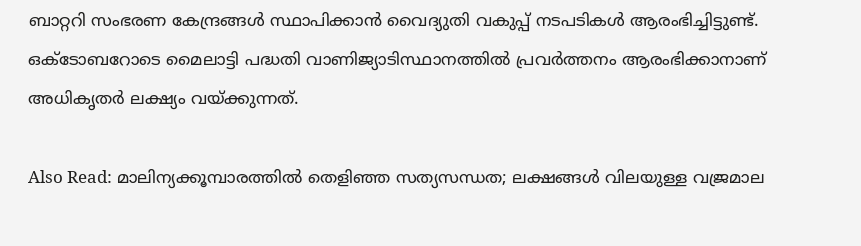ബാറ്ററി സംഭരണ കേന്ദ്രങ്ങള്‍ സ്ഥാപിക്കാന്‍ വൈദ്യുതി വകുപ്പ് നടപടികള്‍ ആരംഭിച്ചിട്ടുണ്ട്. ഒക്ടോബറോടെ മൈലാട്ടി പദ്ധതി വാണിജ്യാടിസ്ഥാനത്തില്‍ പ്രവര്‍ത്തനം ആരംഭിക്കാനാണ് അധികൃതര്‍ ലക്ഷ്യം വയ്ക്കുന്നത്.

Also Read: മാലിന്യക്കൂമ്പാരത്തിൽ തെളിഞ്ഞ സത്യസന്ധത; ലക്ഷങ്ങൾ വിലയുള്ള വജ്രമാല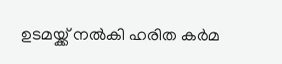ഉടമയ്ക്ക് നൽകി ഹരിത കർമ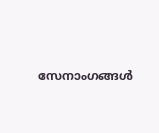സേനാംഗങ്ങൾ